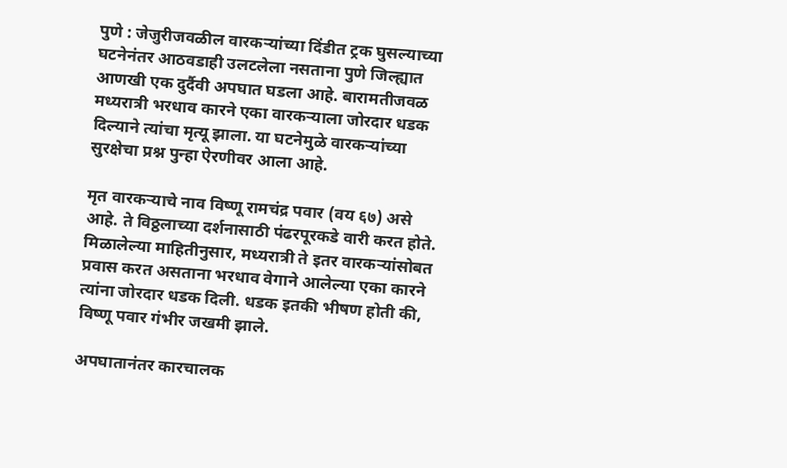पुणे : जेजुरीजवळील वारकऱ्यांच्या दिंडीत ट्रक घुसल्याच्या घटनेनंतर आठवडाही उलटलेला नसताना पुणे जिल्ह्यात आणखी एक दुर्दैवी अपघात घडला आहे. बारामतीजवळ मध्यरात्री भरधाव कारने एका वारकऱ्याला जोरदार धडक दिल्याने त्यांचा मृत्यू झाला. या घटनेमुळे वारकऱ्यांच्या सुरक्षेचा प्रश्न पुन्हा ऐरणीवर आला आहे.

मृत वारकऱ्याचे नाव विष्णू रामचंद्र पवार (वय ६७) असे आहे. ते विठ्ठलाच्या दर्शनासाठी पंढरपूरकडे वारी करत होते. मिळालेल्या माहितीनुसार, मध्यरात्री ते इतर वारकऱ्यांसोबत प्रवास करत असताना भरधाव वेगाने आलेल्या एका कारने त्यांना जोरदार धडक दिली. धडक इतकी भीषण होती की, विष्णू पवार गंभीर जखमी झाले.

अपघातानंतर कारचालक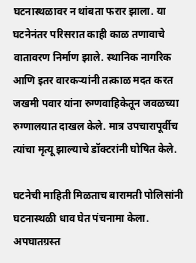घटनास्थळावर न थांबता फरार झाला. या घटनेनंतर परिसरात काही काळ तणावाचे वातावरण निर्माण झाले. स्थानिक नागरिक आणि इतर वारकऱ्यांनी तत्काळ मदत करत जखमी पवार यांना रुग्णवाहिकेतून जवळच्या रुग्णालयात दाखल केले. मात्र उपचारापूर्वीच त्यांचा मृत्यू झाल्याचे डॉक्टरांनी घोषित केले.

घटनेची माहिती मिळताच बारामती पोलिसांनी घटनास्थळी धाव घेत पंचनामा केला. अपघातग्रस्त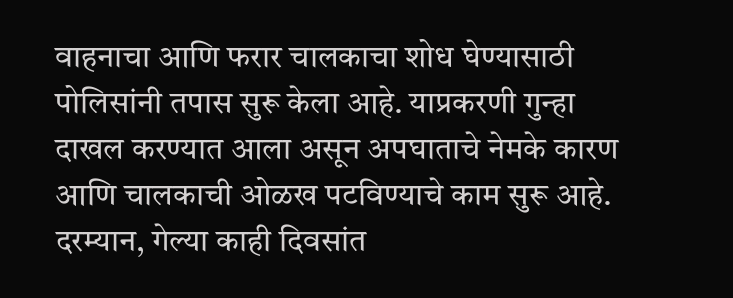वाहनाचा आणि फरार चालकाचा शोध घेण्यासाठी पोलिसांनी तपास सुरू केला आहे. याप्रकरणी गुन्हा दाखल करण्यात आला असून अपघाताचे नेमके कारण आणि चालकाची ओळख पटविण्याचे काम सुरू आहे.
दरम्यान, गेल्या काही दिवसांत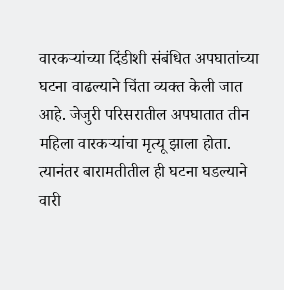वारकऱ्यांच्या दिंडीशी संबंधित अपघातांच्या घटना वाढल्याने चिंता व्यक्त केली जात आहे. जेजुरी परिसरातील अपघातात तीन महिला वारकऱ्यांचा मृत्यू झाला होता. त्यानंतर बारामतीतील ही घटना घडल्याने वारी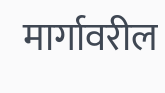मार्गावरील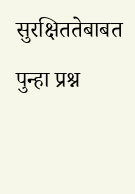सुरक्षिततेबाबत पुन्हा प्रश्न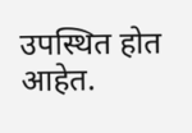उपस्थित होत आहेत.